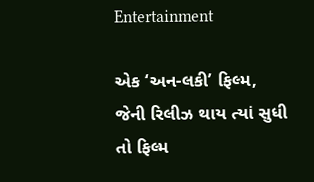Entertainment

એક ‘અન-લકી’ ફિલ્મ, જેની રિલીઝ થાય ત્યાં સુધી તો ફિલ્મ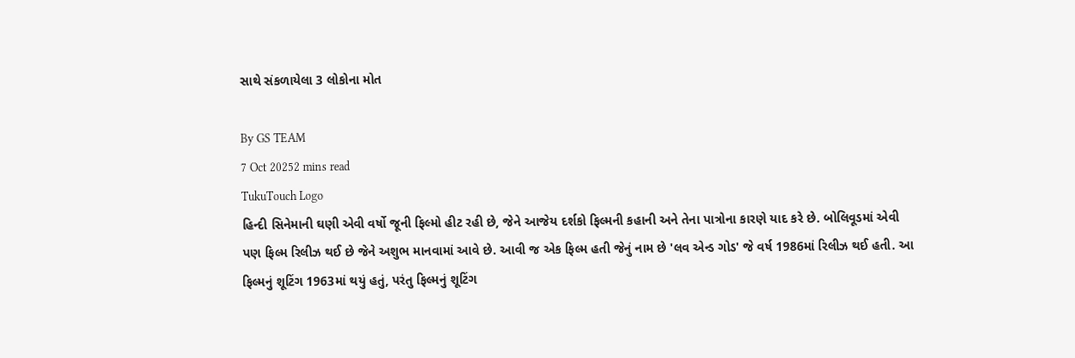સાથે સંકળાયેલા 3 લોકોના મોત

By GS TEAM
7 Oct 20252 mins read
TukuTouch Logo
હિન્દી સિનેમાની ઘણી એવી વર્ષો જૂની ફિલ્મો હીટ રહી છે, જેને આજેય દર્શકો ફિલ્મની કહાની અને તેના પાત્રોના કારણે યાદ કરે છે. બોલિવૂડમાં એવી પણ ફિલ્મ રિલીઝ થઈ છે જેને અશુભ માનવામાં આવે છે. આવી જ એક ફિલ્મ હતી જેનું નામ છે 'લવ એન્ડ ગોડ' જે વર્ષ 1986માં રિલીઝ થઈ હતી. આ ફિલ્મનું શૂટિંગ 1963માં થયું હતું, પરંતુ ફિલ્મનું શૂટિંગ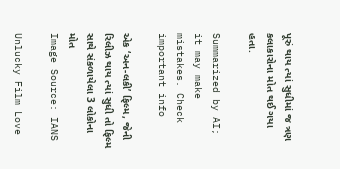પૂરું થાય ત્યાં સુધીમાં જ ત્રણ કલાકારોના મોત થઈ ગયા હતા.

Summarized by AI; it may make mistakes. Check important info

એક ‘અન-લકી’ ફિલ્મ, જેની રિલીઝ થાય ત્યાં સુધી તો ફિલ્મ સાથે સંકળાયેલા 3 લોકોના મોત
Image Source: IANS

Unlucky Film Love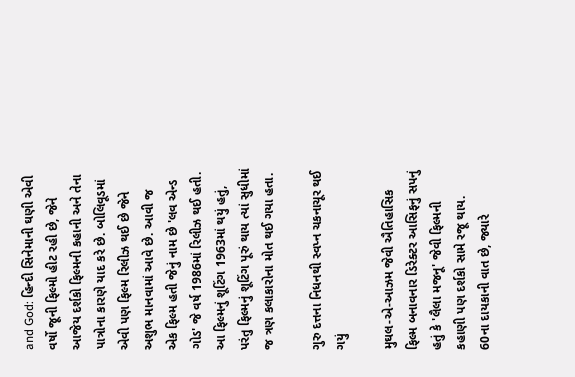and God: હિન્દી સિનેમાની ઘણી એવી વર્ષો જૂની ફિલ્મો હીટ રહી છે, જેને આજેય દર્શકો ફિલ્મની કહાની અને તેના પાત્રોના કારણે યાદ કરે છે. બોલિવૂડમાં એવી પણ ફિલ્મ રિલીઝ થઈ છે જેને અશુભ માનવામાં આવે છે. આવી જ એક ફિલ્મ હતી જેનું નામ છે 'લવ એન્ડ ગોડ' જે વર્ષ 1986માં રિલીઝ થઈ હતી. આ ફિલ્મનું શૂટિંગ 1963માં થયું હતું, પરંતુ ફિલ્મનું શૂટિંગ પૂરું થાય ત્યાં સુધીમાં જ ત્રણ કલાકારોના મોત થઈ ગયા હતા.

ગુરુ દત્તના નિધનથી સ્વપ્ન ચકનાચૂર થઈ ગયું

મુઘલ-એ-આઝમ જેવી ઐતિહાસિક ફિલ્મ બનાવનાર ડિરેક્ટર આસિફનું સપનું હતું કે 'લૈલા મજનૂ' જેવી ફિલ્મની કહાણી પણ દર્શકો સામે રજૂ થાય.  60ના દાયકાની વાત છે, જ્યારે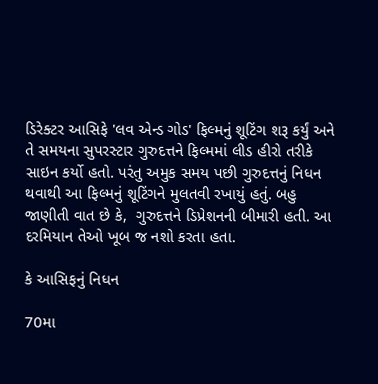ડિરેક્ટર આસિફે 'લવ એન્ડ ગોડ' ફિલ્મનું શૂટિંગ શરૂ કર્યું અને તે સમયના સુપરસ્ટાર ગુરુદત્તને ફિલ્મમાં લીડ હીરો તરીકે સાઇન કર્યો હતો. પરંતુ અમુક સમય પછી ગુરુદત્તનું નિધન થવાથી આ ફિલ્મનું શૂટિંગને મુલતવી રખાયું હતું. બહુ જાણીતી વાત છે કે,  ગુરુદત્તને ડિપ્રેશનની બીમારી હતી. આ દરમિયાન તેઓ ખૂબ જ નશો કરતા હતા.

કે આસિફનું નિધન

70મા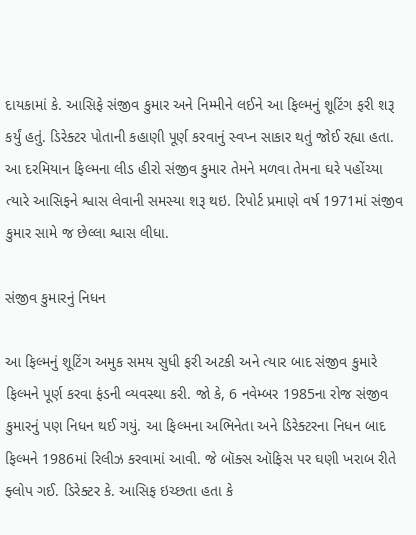દાયકામાં કે. આસિફે સંજીવ કુમાર અને નિમ્મીને લઈને આ ફિલ્મનું શૂટિંગ ફરી શરૂ કર્યું હતું. ડિરેક્ટર પોતાની કહાણી પૂર્ણ કરવાનું સ્વપ્ન સાકાર થતું જોઈ રહ્યા હતા. આ દરમિયાન ફિલ્મના લીડ હીરો સંજીવ કુમાર તેમને મળવા તેમના ઘરે પહોંચ્યા ત્યારે આસિફને શ્વાસ લેવાની સમસ્યા શરૂ થઇ. રિપોર્ટ પ્રમાણે વર્ષ 1971માં સંજીવ કુમાર સામે જ છેલ્લા શ્વાસ લીધા.

સંજીવ કુમારનું નિધન

આ ફિલ્મનું શૂટિંગ અમુક સમય સુધી ફરી અટકી અને ત્યાર બાદ સંજીવ કુમારે ફિલ્મને પૂર્ણ કરવા ફંડની વ્યવસ્થા કરી. જો કે, 6 નવેમ્બર 1985ના રોજ સંજીવ કુમારનું પણ નિધન થઈ ગયું. આ ફિલ્મના અભિનેતા અને ડિરેક્ટરના નિધન બાદ ફિલ્મને 1986માં રિલીઝ કરવામાં આવી. જે બૉક્સ ઑફિસ પર ઘણી ખરાબ રીતે ફ્લોપ ગઈ. ડિરેક્ટર કે. આસિફ ઇચ્છતા હતા કે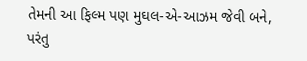તેમની આ ફિલ્મ પણ મુઘલ-એ-આઝમ જેવી બને, પરંતુ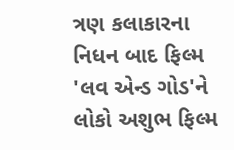ત્રણ કલાકારના નિધન બાદ ફિલ્મ 'લવ એન્ડ ગોડ'ને લોકો અશુભ ફિલ્મ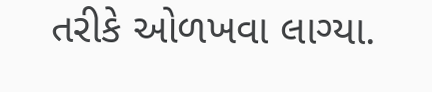તરીકે ઓળખવા લાગ્યા.